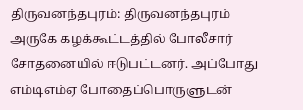திருவனந்தபுரம்: திருவனந்தபுரம் அருகே கழக்கூட்டத்தில் போலீசார் சோதனையில் ஈடுபட்டனர். அப்போது எம்டிஎம்ஏ போதைப்பொருளுடன்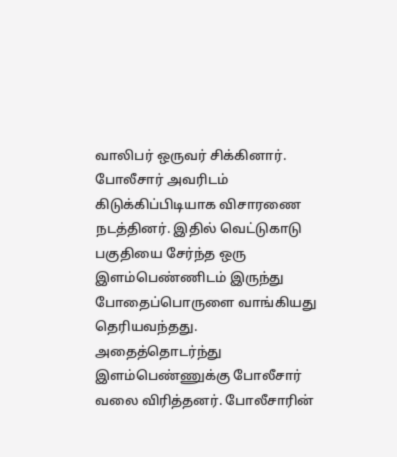வாலிபர் ஒருவர் சிக்கினார். போலீசார் அவரிடம் கிடுக்கிப்பிடியாக விசாரணை நடத்தினர். இதில் வெட்டுகாடு பகுதியை சேர்ந்த ஒரு இளம்பெண்ணிடம் இருந்து போதைப்பொருளை வாங்கியது தெரியவந்தது.
அதைத்தொடர்ந்து இளம்பெண்ணுக்கு போலீசார் வலை விரித்தனர். போலீசாரின்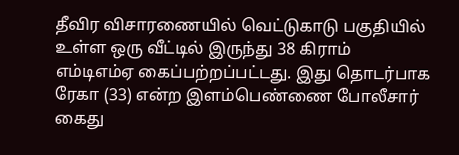தீவிர விசாரணையில் வெட்டுகாடு பகுதியில் உள்ள ஒரு வீட்டில் இருந்து 38 கிராம் எம்டிஎம்ஏ கைப்பற்றப்பட்டது. இது தொடர்பாக ரேகா (33) என்ற இளம்பெண்ணை போலீசார் கைது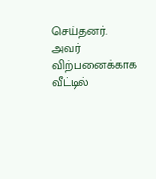செய்தனர். அவர் விற்பனைக்காக வீட்டில்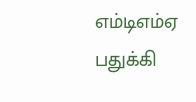எம்டிஎம்ஏ பதுக்கி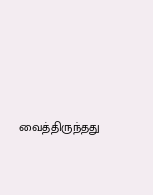வைத்திருந்தது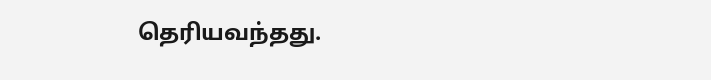தெரியவந்தது.